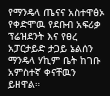የማንዴላ ጤናና አስተዋፅኦ
የቀድሞዉ የደቡብ አፍሪቃ ፕሬዝደንት እና የፀረ አፓርታይድ ታጋይ ኔልሰን ማንዴላ ሃኪም ቤት ከገቡ አምስተኛ ቀናቸዉን ይዘዋል።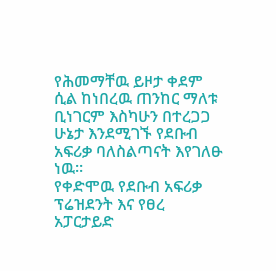የሕመማቸዉ ይዞታ ቀደም ሲል ከነበረዉ ጠንከር ማለቱ ቢነገርም እስካሁን በተረጋጋ ሁኔታ እንደሚገኙ የደቡብ አፍሪቃ ባለስልጣናት እየገለፁ ነዉ።
የቀድሞዉ የደቡብ አፍሪቃ ፕሬዝደንት እና የፀረ አፓርታይድ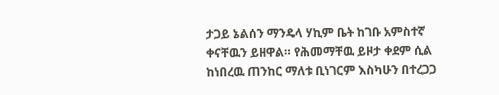ታጋይ ኔልሰን ማንዴላ ሃኪም ቤት ከገቡ አምስተኛ ቀናቸዉን ይዘዋል። የሕመማቸዉ ይዞታ ቀደም ሲል ከነበረዉ ጠንከር ማለቱ ቢነገርም እስካሁን በተረጋጋ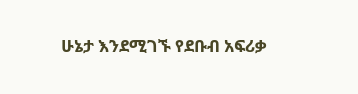ሁኔታ እንደሚገኙ የደቡብ አፍሪቃ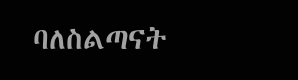ባለስልጣናት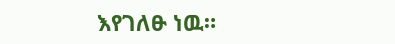እየገለፁ ነዉ።